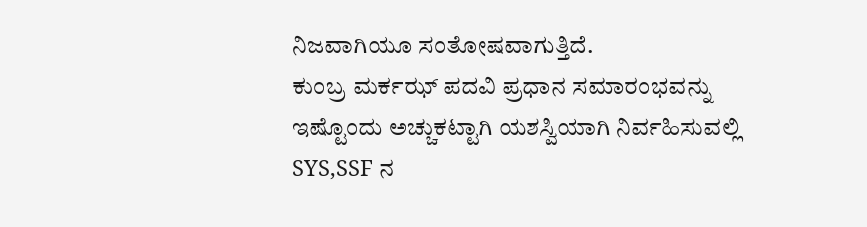ನಿಜವಾಗಿಯೂ ಸಂತೋಷವಾಗುತ್ತಿದೆ.
ಕುಂಬ್ರ ಮರ್ಕಝ್ ಪದವಿ ಪ್ರಧಾನ ಸಮಾರಂಭವನ್ನು ಇಷ್ಟೊಂದು ಅಚ್ಚುಕಟ್ಟಾಗಿ ಯಶಸ್ವಿಯಾಗಿ ನಿರ್ವಹಿಸುವಲ್ಲಿ SYS,SSF ನ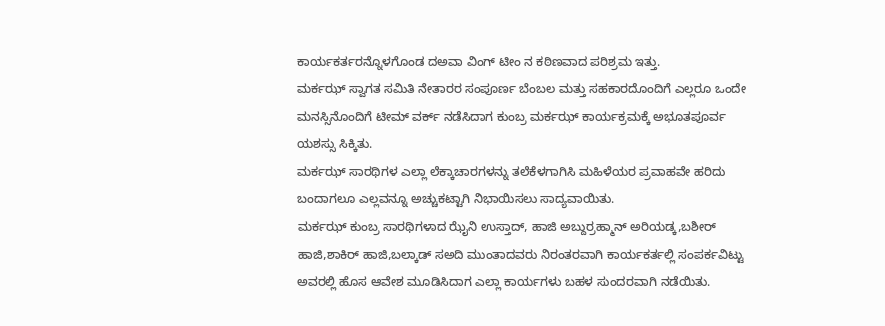ಕಾರ್ಯಕರ್ತರನ್ನೊಳಗೊಂಡ ದಅವಾ ವಿಂಗ್ ಟೀಂ ನ ಕಠಿಣವಾದ ಪರಿಶ್ರಮ ಇತ್ತು.
ಮರ್ಕಝ್ ಸ್ವಾಗತ ಸಮಿತಿ ನೇತಾರರ ಸಂಪೂರ್ಣ ಬೆಂಬಲ ಮತ್ತು ಸಹಕಾರದೊಂದಿಗೆ ಎಲ್ಲರೂ ಒಂದೇ ಮನಸ್ಸಿನೊಂದಿಗೆ ಟೀಮ್ ವರ್ಕ್ ನಡೆಸಿದಾಗ ಕುಂಬ್ರ ಮರ್ಕಝ್ ಕಾರ್ಯಕ್ರಮಕ್ಕೆ ಅಭೂತಪೂರ್ವ ಯಶಸ್ಸು ಸಿಕ್ಕಿತು.
ಮರ್ಕಝ್ ಸಾರಥಿಗಳ ಎಲ್ಲಾ ಲೆಕ್ಕಾಚಾರಗಳನ್ನು ತಲೆಕೆಳಗಾಗಿಸಿ ಮಹಿಳೆಯರ ಪ್ರವಾಹವೇ ಹರಿದು ಬಂದಾಗಲೂ ಎಲ್ಲವನ್ನೂ ಅಚ್ಚುಕಟ್ಟಾಗಿ ನಿಭಾಯಿಸಲು ಸಾದ್ಯವಾಯಿತು.
ಮರ್ಕಝ್ ಕುಂಬ್ರ ಸಾರಥಿಗಳಾದ ಝೈನಿ ಉಸ್ತಾದ್, ಹಾಜಿ ಅಬ್ದುರ್ರಹ್ಮಾನ್ ಅರಿಯಡ್ಕ,ಬಶೀರ್ ಹಾಜಿ,ಶಾಕಿರ್ ಹಾಜಿ,ಬಲ್ಕಾಡ್ ಸಅದಿ ಮುಂತಾದವರು ನಿರಂತರವಾಗಿ ಕಾರ್ಯಕರ್ತಲ್ಲಿ ಸಂಪರ್ಕವಿಟ್ಟು ಅವರಲ್ಲಿ ಹೊಸ ಆವೇಶ ಮೂಡಿಸಿದಾಗ ಎಲ್ಲಾ ಕಾರ್ಯಗಳು ಬಹಳ ಸುಂದರವಾಗಿ ನಡೆಯಿತು.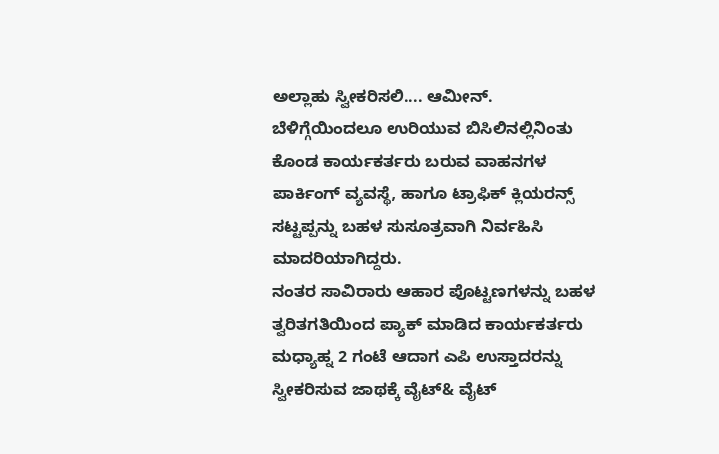ಅಲ್ಲಾಹು ಸ್ವೀಕರಿಸಲಿ.... ಆಮೀನ್.
ಬೆಳಿಗ್ಗೆಯಿಂದಲೂ ಉರಿಯುವ ಬಿಸಿಲಿನಲ್ಲಿನಿಂತು ಕೊಂಡ ಕಾರ್ಯಕರ್ತರು ಬರುವ ವಾಹನಗಳ ಪಾರ್ಕಿಂಗ್ ವ್ಯವಸ್ಥೆ, ಹಾಗೂ ಟ್ರಾಫಿಕ್ ಕ್ಲಿಯರನ್ಸ್ ಸಟ್ಟಪ್ಪನ್ನು ಬಹಳ ಸುಸೂತ್ರವಾಗಿ ನಿರ್ವಹಿಸಿ ಮಾದರಿಯಾಗಿದ್ದರು.
ನಂತರ ಸಾವಿರಾರು ಆಹಾರ ಪೊಟ್ಟಣಗಳನ್ನು ಬಹಳ ತ್ವರಿತಗತಿಯಿಂದ ಪ್ಯಾಕ್ ಮಾಡಿದ ಕಾರ್ಯಕರ್ತರು ಮಧ್ಯಾಹ್ನ 2 ಗಂಟೆ ಆದಾಗ ಎಪಿ ಉಸ್ತಾದರನ್ನು ಸ್ವೀಕರಿಸುವ ಜಾಥಕ್ಕೆ ವೈಟ್& ವೈಟ್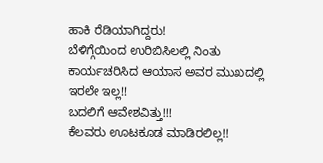ಹಾಕಿ ರೆಡಿಯಾಗಿದ್ದರು!
ಬೆಳಿಗ್ಗೆಯಿಂದ ಉರಿಬಿಸಿಲಲ್ಲಿ ನಿಂತು ಕಾರ್ಯಚರಿಸಿದ ಆಯಾಸ ಅವರ ಮುಖದಲ್ಲಿ ಇರಲೇ ಇಲ್ಲ!!
ಬದಲಿಗೆ ಆವೇಶವಿತ್ತು!!!
ಕೆಲವರು ಊಟಕೂಡ ಮಾಡಿರಲಿಲ್ಲ!!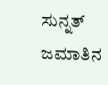ಸುನ್ನತ್ ಜಮಾತಿನ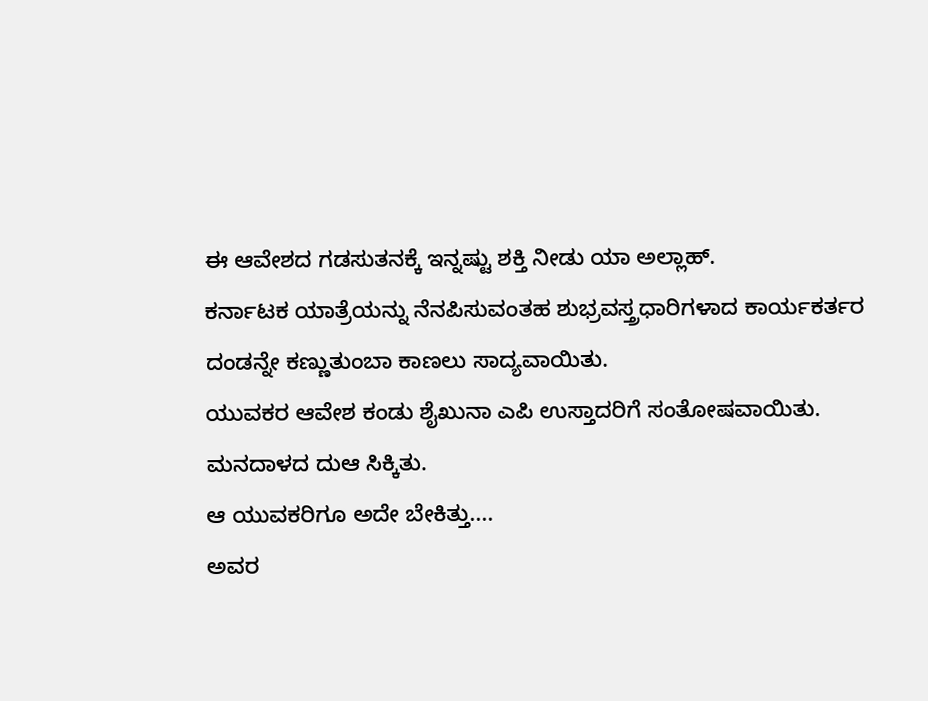ಈ ಆವೇಶದ ಗಡಸುತನಕ್ಕೆ ಇನ್ನಷ್ಟು ಶಕ್ತಿ ನೀಡು ಯಾ ಅಲ್ಲಾಹ್.
ಕರ್ನಾಟಕ ಯಾತ್ರೆಯನ್ನು ನೆನಪಿಸುವಂತಹ ಶುಭ್ರವಸ್ತ್ರಧಾರಿಗಳಾದ ಕಾರ್ಯಕರ್ತರ ದಂಡನ್ನೇ ಕಣ್ಣುತುಂಬಾ ಕಾಣಲು ಸಾದ್ಯವಾಯಿತು.
ಯುವಕರ ಆವೇಶ ಕಂಡು ಶೈಖುನಾ ಎಪಿ ಉಸ್ತಾದರಿಗೆ ಸಂತೋಷವಾಯಿತು.
ಮನದಾಳದ ದುಆ ಸಿಕ್ಕಿತು.
ಆ ಯುವಕರಿಗೂ ಅದೇ ಬೇಕಿತ್ತು....
ಅವರ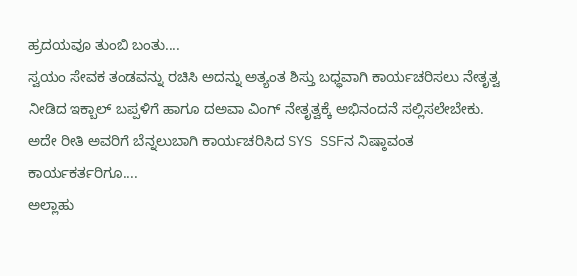ಹ್ರದಯವೂ ತುಂಬಿ ಬಂತು....
ಸ್ವಯಂ ಸೇವಕ ತಂಡವನ್ನು ರಚಿಸಿ ಅದನ್ನು ಅತ್ಯಂತ ಶಿಸ್ತು ಬಧ್ಧವಾಗಿ ಕಾರ್ಯಚರಿಸಲು ನೇತೃತ್ವ ನೀಡಿದ ಇಕ್ಬಾಲ್ ಬಪ್ಪಳಿಗೆ ಹಾಗೂ ದಅವಾ ವಿಂಗ್ ನೇತೃತ್ವಕ್ಕೆ ಅಭಿನಂದನೆ ಸಲ್ಲಿಸಲೇಬೇಕು.
ಅದೇ ರೀತಿ ಅವರಿಗೆ ಬೆನ್ನಲುಬಾಗಿ ಕಾರ್ಯಚರಿಸಿದ SYS SSFನ ನಿಷ್ಠಾವಂತ ಕಾರ್ಯಕರ್ತರಿಗೂ....
ಅಲ್ಲಾಹು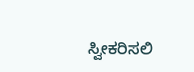ಸ್ವೀಕರಿಸಲಿ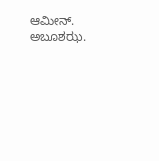ಆಮೀನ್.
ಅಬೂಶಝ.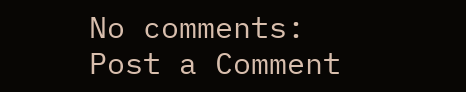No comments:
Post a Comment